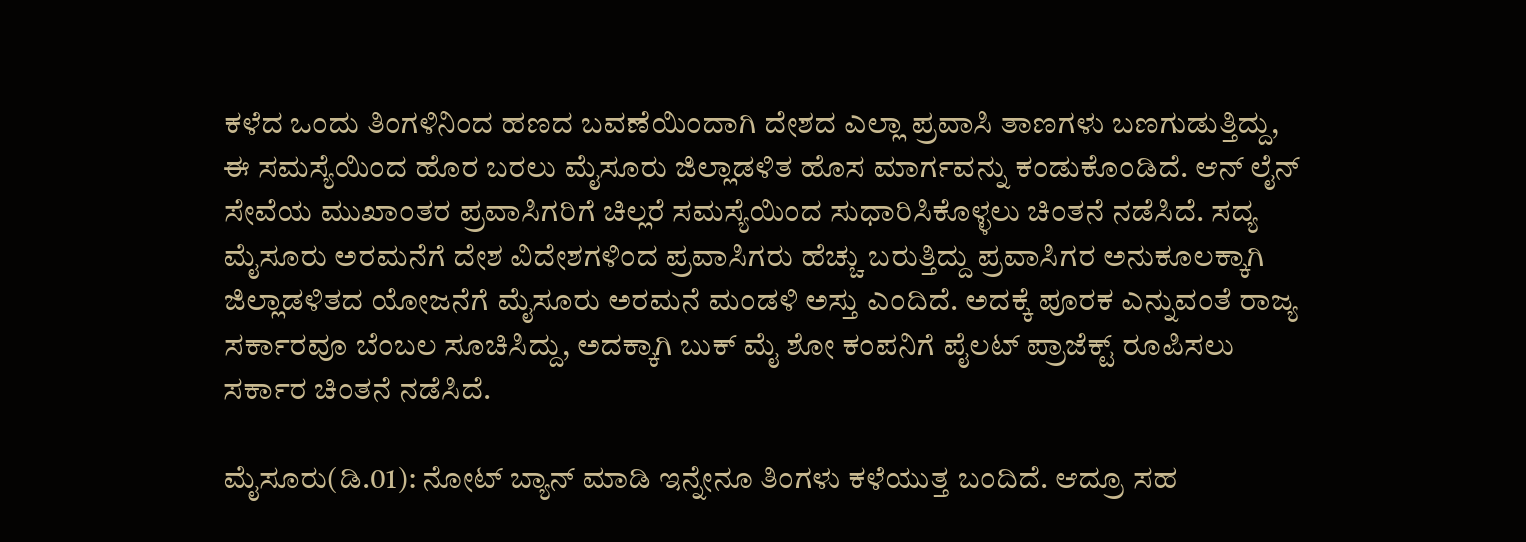ಕಳೆದ ಒಂದು ತಿಂಗಳಿನಿಂದ ಹಣದ ಬವಣೆಯಿಂದಾಗಿ ದೇಶದ ಎಲ್ಲಾ ಪ್ರವಾಸಿ ತಾಣಗಳು ಬಣಗುಡುತ್ತಿದ್ದು, ಈ ಸಮಸ್ಯೆಯಿಂದ ಹೊರ ಬರಲು ಮೈಸೂರು ಜಿಲ್ಲಾಡಳಿತ ಹೊಸ ಮಾರ್ಗವನ್ನು ಕಂಡುಕೊಂಡಿದೆ. ಆನ್ ಲೈನ್ ಸೇವೆಯ ಮುಖಾಂತರ ಪ್ರವಾಸಿಗರಿಗೆ ಚಿಲ್ಲರೆ ಸಮಸ್ಯೆಯಿಂದ ಸುಧಾರಿಸಿಕೊಳ್ಳಲು ಚಿಂತನೆ ನಡೆಸಿದೆ. ಸದ್ಯ ಮೈಸೂರು ಅರಮನೆಗೆ ದೇಶ ವಿದೇಶಗಳಿಂದ ಪ್ರವಾಸಿಗರು ಹೆಚ್ಚು ಬರುತ್ತಿದ್ದು ಪ್ರವಾಸಿಗರ ಅನುಕೂಲಕ್ಕಾಗಿ ಜಿಲ್ಲಾಡಳಿತದ ಯೋಜನೆಗೆ ಮೈಸೂರು ಅರಮನೆ ಮಂಡಳಿ ಅಸ್ತು ಎಂದಿದೆ. ಅದಕ್ಕೆ ಪೂರಕ ಎನ್ನುವಂತೆ ರಾಜ್ಯ ಸರ್ಕಾರವೂ ಬೆಂಬಲ ಸೂಚಿಸಿದ್ದು, ಅದಕ್ಕಾಗಿ ಬುಕ್ ಮೈ ಶೋ ಕಂಪನಿಗೆ ಪೈಲಟ್ ಪ್ರಾಜೆಕ್ಟ್ ರೂಪಿಸಲು ಸರ್ಕಾರ ಚಿಂತನೆ ನಡೆಸಿದೆ.

ಮೈಸೂರು(ಡಿ.01): ನೋಟ್ ಬ್ಯಾನ್ ಮಾಡಿ ಇನ್ನೇನೂ ತಿಂಗಳು ಕಳೆಯುತ್ತ ಬಂದಿದೆ. ಆದ್ರೂ ಸಹ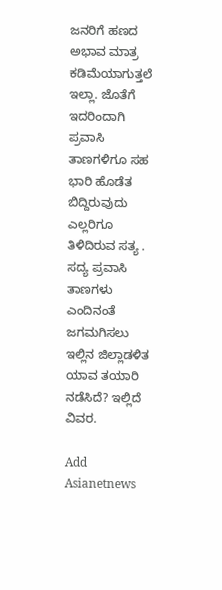ಜನರಿಗೆ ಹಣದ ಅಭಾವ ಮಾತ್ರ ಕಡಿಮೆಯಾಗುತ್ತಲೆ ಇಲ್ಲಾ. ಜೊತೆಗೆ ಇದರಿಂದಾಗಿ ಪ್ರವಾಸಿ ತಾಣಗಳಿಗೂ ಸಹ ಭಾರಿ ಹೊಡೆತ ಬಿದ್ದಿರುವುದು ಎಲ್ಲರಿಗೂ ತಿಳಿದಿರುವ ಸತ್ಯ . ಸದ್ಯ ಪ್ರವಾಸಿ ತಾಣಗಳು ಎಂದಿನಂತೆ ಜಗಮಗಿಸಲು ಇಲ್ಲಿನ ಜಿಲ್ಲಾಡಳಿತ ಯಾವ ತಯಾರಿ ನಡೆಸಿದೆ? ಇಲ್ಲಿದೆ ವಿವರ.

Add Asianetnews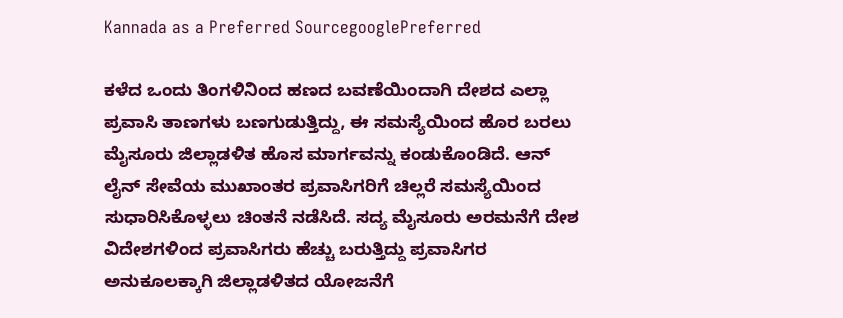Kannada as a Preferred SourcegooglePreferred

ಕಳೆದ ಒಂದು ತಿಂಗಳಿನಿಂದ ಹಣದ ಬವಣೆಯಿಂದಾಗಿ ದೇಶದ ಎಲ್ಲಾ ಪ್ರವಾಸಿ ತಾಣಗಳು ಬಣಗುಡುತ್ತಿದ್ದು, ಈ ಸಮಸ್ಯೆಯಿಂದ ಹೊರ ಬರಲು ಮೈಸೂರು ಜಿಲ್ಲಾಡಳಿತ ಹೊಸ ಮಾರ್ಗವನ್ನು ಕಂಡುಕೊಂಡಿದೆ. ಆನ್ ಲೈನ್ ಸೇವೆಯ ಮುಖಾಂತರ ಪ್ರವಾಸಿಗರಿಗೆ ಚಿಲ್ಲರೆ ಸಮಸ್ಯೆಯಿಂದ ಸುಧಾರಿಸಿಕೊಳ್ಳಲು ಚಿಂತನೆ ನಡೆಸಿದೆ. ಸದ್ಯ ಮೈಸೂರು ಅರಮನೆಗೆ ದೇಶ ವಿದೇಶಗಳಿಂದ ಪ್ರವಾಸಿಗರು ಹೆಚ್ಚು ಬರುತ್ತಿದ್ದು ಪ್ರವಾಸಿಗರ ಅನುಕೂಲಕ್ಕಾಗಿ ಜಿಲ್ಲಾಡಳಿತದ ಯೋಜನೆಗೆ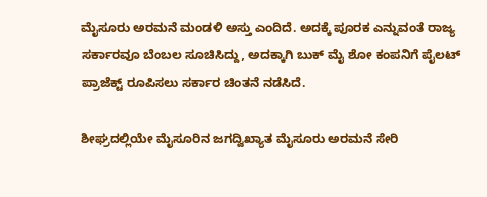ಮೈಸೂರು ಅರಮನೆ ಮಂಡಳಿ ಅಸ್ತು ಎಂದಿದೆ. ಅದಕ್ಕೆ ಪೂರಕ ಎನ್ನುವಂತೆ ರಾಜ್ಯ ಸರ್ಕಾರವೂ ಬೆಂಬಲ ಸೂಚಿಸಿದ್ದು, ಅದಕ್ಕಾಗಿ ಬುಕ್ ಮೈ ಶೋ ಕಂಪನಿಗೆ ಪೈಲಟ್ ಪ್ರಾಜೆಕ್ಟ್ ರೂಪಿಸಲು ಸರ್ಕಾರ ಚಿಂತನೆ ನಡೆಸಿದೆ.

ಶೀಘ್ರದಲ್ಲಿಯೇ ಮೈಸೂರಿನ ಜಗದ್ವಿಖ್ಯಾತ ಮೈಸೂರು ಅರಮನೆ ಸೇರಿ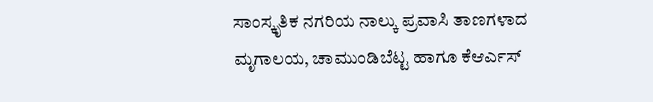ಸಾಂಸ್ಕೃತಿಕ ನಗರಿಯ ನಾಲ್ಕು ಪ್ರವಾಸಿ ತಾಣಗಳಾದ ಮೃಗಾಲಯ, ಚಾಮುಂಡಿಬೆಟ್ಟ ಹಾಗೂ ಕೆಆರ್ಎಸ್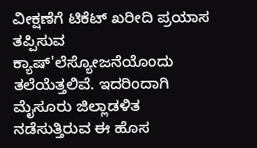ವೀಕ್ಷಣೆಗೆ ಟಿಕೆಟ್ ಖರೀದಿ ಪ್ರಯಾಸ ತಪ್ಪಿಸುವ ಕ್ಯಾಷ್'ಲೆಸ್ಯೋಜನೆಯೊಂದು ತಲೆಯೆತ್ತಲಿವೆ. ಇದರಿಂದಾಗಿ ಮೈಸೂರು ಜಿಲ್ಲಾಡಳಿತ ನಡೆಸುತ್ತಿರುವ ಈ ಹೊಸ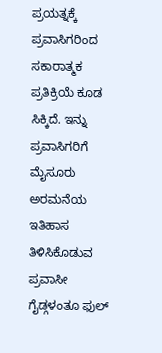ಪ್ರಯತ್ನಕ್ಕೆ ಪ್ರವಾಸಿಗರಿಂದ ಸಕಾರಾತ್ಮಕ ಪ್ರತಿಕ್ರಿಯೆ ಕೂಡ ಸಿಕ್ಕಿದೆ. ಇನ್ನು ಪ್ರವಾಸಿಗರಿಗೆ ಮೈಸೂರು ಅರಮನೆಯ ಇತಿಹಾಸ ತಿಳಿಸಿಕೊಡುವ ಪ್ರವಾಸೀ ಗೈಡ್ಗಳಂತೂ ಫುಲ್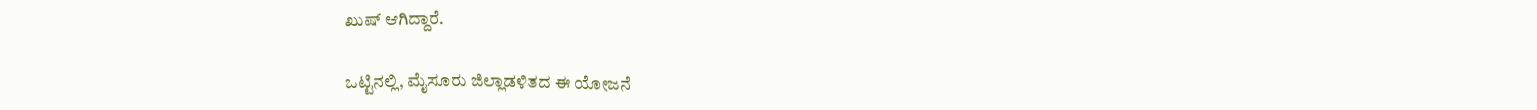ಖುಷ್ ಆಗಿದ್ದಾರೆ.

ಒಟ್ಟಿನಲ್ಲಿ, ಮೈಸೂರು ಜಿಲ್ಲಾಡಳಿತದ ಈ ಯೋಜನೆ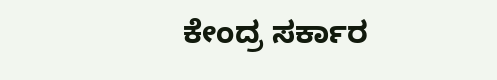ಕೇಂದ್ರ ಸರ್ಕಾರ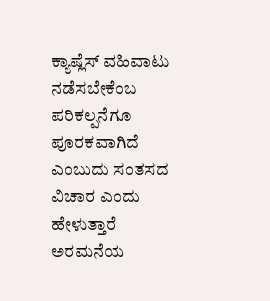ಕ್ಯಾಷ್ಲೆಸ್ ವಹಿವಾಟು ನಡೆಸಬೇಕೆಂಬ ಪರಿಕಲ್ಪನೆಗೂ ಪೂರಕವಾಗಿದೆ ಎಂಬುದು ಸಂತಸದ ವಿಚಾರ ಎಂದು ಹೇಳುತ್ತಾರೆ ಅರಮನೆಯ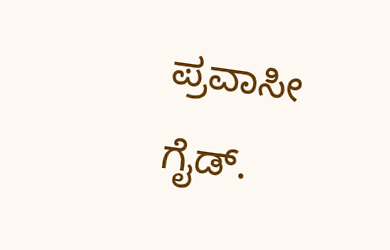ಪ್ರವಾಸೀ ಗೈಡ್.